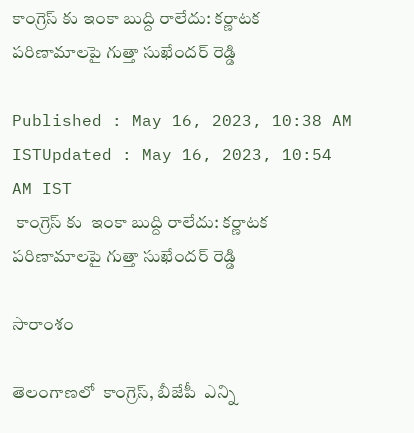కాంగ్రెస్ కు ఇంకా బుద్ది రాలేదు: కర్ణాటక పరిణామాలపై గుత్తా సుఖేందర్ రెడ్డి

Published : May 16, 2023, 10:38 AM ISTUpdated : May 16, 2023, 10:54 AM IST
 కాంగ్రెస్ కు  ఇంకా బుద్ది రాలేదు: కర్ణాటక  పరిణామాలపై గుత్తా సుఖేందర్ రెడ్డి

సారాంశం

తెలంగాణలో  కాంగ్రెస్, బీజేపీ  ఎన్ని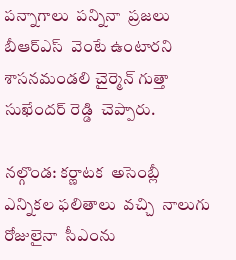పన్నాగాలు  పన్నినా  ప్రజలు  బీఆర్ఎస్  వెంటే ఉంటారని  శాసనమండలి చైర్మెన్ గుత్తా సుఖేందర్ రెడ్డి  చెప్పారు.

నల్గొండ: కర్ణాటక  అసెంబ్లీ  ఎన్నికల ఫలితాలు  వచ్చి  నాలుగు రోజులైనా  సీఎంను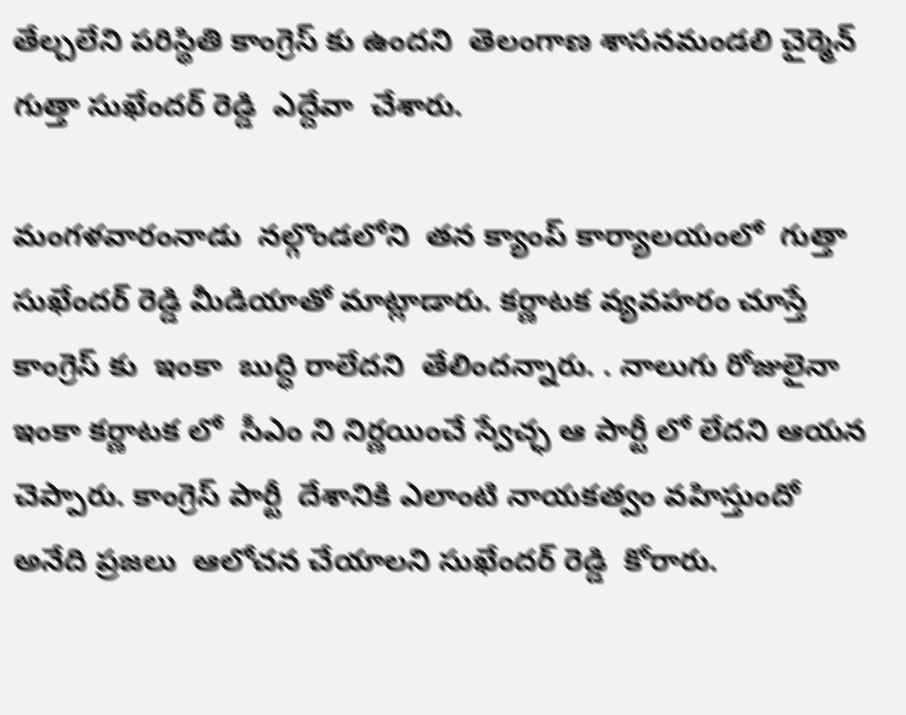తేల్చలేని పరిస్థితి కాంగ్రెస్ కు ఉందని  తెలంగాణ శాసనమండలి చైర్మెన్  గుత్తా సుఖేందర్ రెడ్డి  ఎద్దేవా  చేశారు.

మంగళవారంనాడు  నల్గొండలోని  తన క్యాంప్ కార్యాలయంలో  గుత్తా సుఖేందర్ రెడ్డి మీడియాతో మాట్లాడారు. కర్ణాటక వ్యవహరం చూస్తే  కాంగ్రెస్ కు  ఇంకా  బుద్ధి రాలేదని  తేలిందన్నారు. . నాలుగు రోజులైనా ఇంకా కర్ణాటక లో  సీఎం ని నిర్ణయించే స్వేచ్ఛ ఆ పార్టీ లో లేదని ఆయన చెప్పారు. కాంగ్రెస్ పార్టీ  దేశానికి ఎలాంటి నాయకత్వం వహిస్తుందో  అనేది ప్రజలు  ఆలోచన చేయాలని సుఖేందర్ రెడ్డి  కోరారు.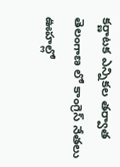కర్ణాటక ఎన్నికల తర్వాత తెలంగాణ లో కాంగ్రెస్ నేతలు  ఊహల్లో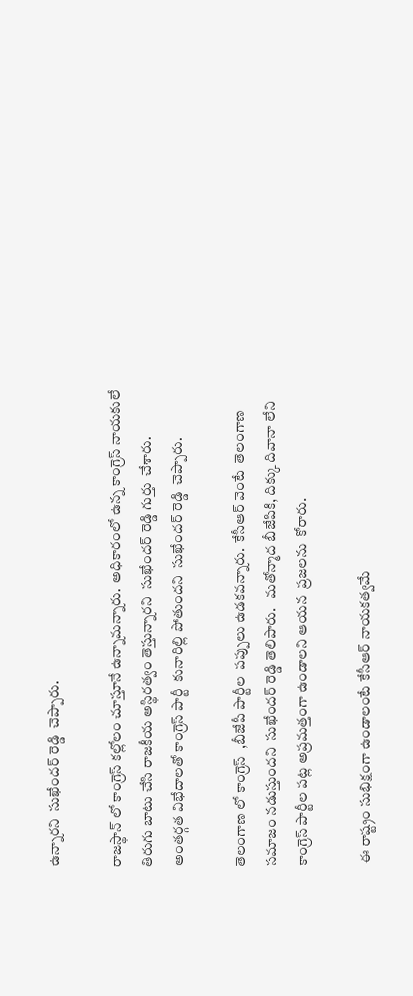ఉన్నారని  సుఖేందర్ రెడ్డి  చెప్పారు.

రాజస్థాన్ లో కాంగ్రెస్ కల్లోలం చూస్తూనే ఉన్నామన్నారు.  అధికారంలో ఉన్న కాంగ్రెస్ నాయకులే తిరుగు బాటు చేసి రాజకీయ అస్థిరత్వం తెస్తున్నారని  సుఖేందర్ రెడ్డి గుర్తు  చేశారు.  అంతర్గత విభేదాలతో కాంగ్రెస్ పార్టీ  కునారిల్లి పోతుందని  సుఖేందర్ రెడ్డి  చెప్పారు.

తెలంగాణ లో కాంగ్రెస్  ,బీజేపీ పార్టీల  పప్పులు ఉడకవన్నారు.  కేసీఆర్ వెంటే  తెలంగాణ సమాజం నడుస్తుందని  సుఖేందర్ రెడ్డి తెలిపారు.   మతోన్మాద బీజేపికి, దిక్కు దివానా లేని కాంగ్రెస్ పార్టీల పట్ల అప్రమత్తంగా ఉండాలని ఆయన  ప్రజలను  కోరారు.

 ఈ రాష్ట్రం సుభిక్షంగా ఉండాలంటే కేసీఆర్ నాయకత్వమే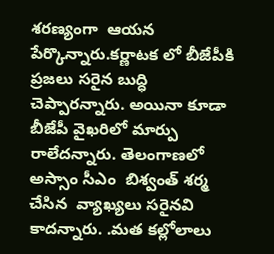శరణ్యంగా  ఆయన పేర్కొన్నారు.కర్ణాటక లో బీజేపీకి ప్రజలు సరైన బుద్ధి చెప్పారన్నారు. అయినా కూడా బీజేపీ వైఖరిలో మార్పు రాలేదన్నారు. తెలంగాణలో అస్సాం సీఎం  బిశ్వంత్ శర్మ  చేసిన  వ్యాఖ్యలు సరైనవి కాదన్నారు. .మత కల్లోలాలు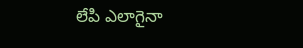లేపి ఎలాగైనా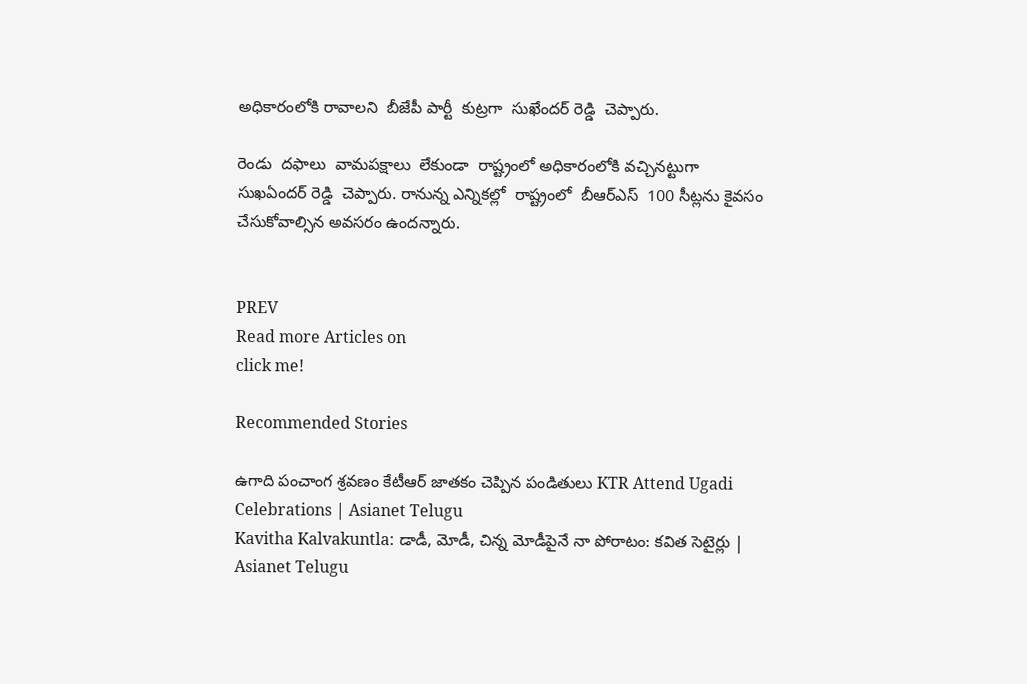అధికారంలోకి రావాలని  బీజేపీ పార్టీ  కుట్రగా  సుఖేందర్ రెడ్డి  చెప్పారు.

రెండు  దఫాలు  వామపక్షాలు  లేకుండా  రాష్ట్రంలో అధికారంలోకి వచ్చినట్టుగా  సుఖఏందర్ రెడ్డి  చెప్పారు. రానున్న ఎన్నికల్లో  రాష్ట్రంలో  బీఆర్ఎస్  100 సీట్లను కైవసం  చేసుకోవాల్సిన అవసరం ఉందన్నారు.


PREV
Read more Articles on
click me!

Recommended Stories

ఉగాది పంచాంగ శ్రవణం కేటీఆర్ జాతకం చెప్పిన పండితులు KTR Attend Ugadi Celebrations | Asianet Telugu
Kavitha Kalvakuntla: డాడీ, మోడీ, చిన్న మోడీపైనే నా పోరాటం: కవిత సెటైర్లు | Asianet Telugu